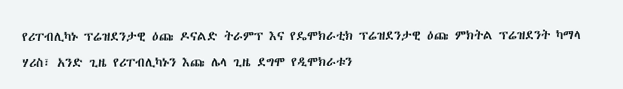የሪፐብሊካኑ ፕሬዝደንታዊ ዕጩ ዶናልድ ትራምፕ እና የዴሞክራቲክ ፕሬዝደንታዊ ዕጩ ምክትል ፕሬዝደንት ካማላ ሃሪስ፣ አንድ ጊዜ የሪፐብሊካኑን እጩ ሌላ ጊዜ ደግሞ የዲሞክራቱን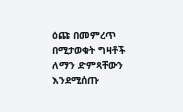ዕጩ በመምረጥ በሚታወቁት ግዛቶች ለማን ድምጻቸውን እንደሚሰጡ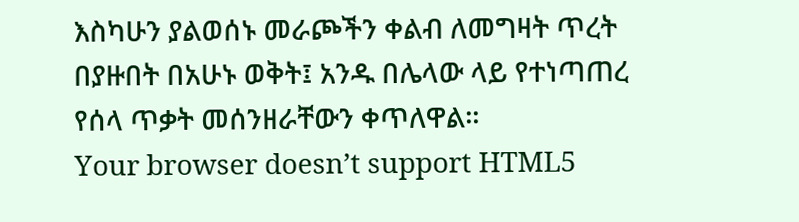እስካሁን ያልወሰኑ መራጮችን ቀልብ ለመግዛት ጥረት በያዙበት በአሁኑ ወቅት፤ አንዱ በሌላው ላይ የተነጣጠረ የሰላ ጥቃት መሰንዘራቸውን ቀጥለዋል።
Your browser doesn’t support HTML5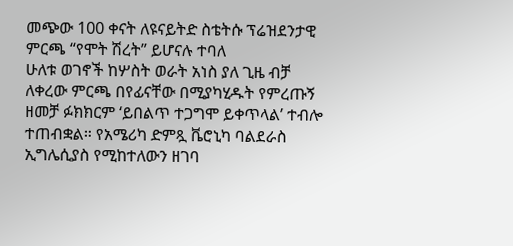መጭው 100 ቀናት ለዩናይትድ ስቴትሱ ፕሬዝደንታዊ ምርጫ “የሞት ሽረት” ይሆናሉ ተባለ
ሁለቱ ወገኖች ከሦስት ወራት አነስ ያለ ጊዜ ብቻ ለቀረው ምርጫ በየፊናቸው በሚያካሂዱት የምረጡኝ ዘመቻ ፉክክርም ‘ይበልጥ ተጋግሞ ይቀጥላል’ ተብሎ ተጠብቋል። የአሜሪካ ድምጿ ቬሮኒካ ባልደራስ ኢግሌሲያስ የሚከተለውን ዘገባ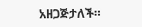አዘጋጅታለች።